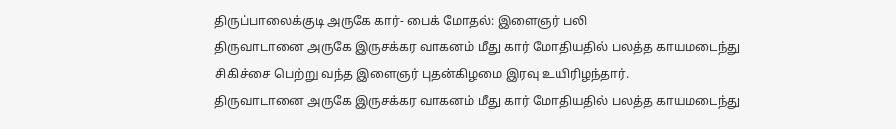திருப்பாலைக்குடி அருகே கார்- பைக் மோதல்: இளைஞர் பலி
திருவாடானை அருகே இருசக்கர வாகனம் மீது கார் மோதியதில் பலத்த காயமடைந்து சிகிச்சை பெற்று வந்த இளைஞர் புதன்கிழமை இரவு உயிரிழந்தார்.
திருவாடானை அருகே இருசக்கர வாகனம் மீது கார் மோதியதில் பலத்த காயமடைந்து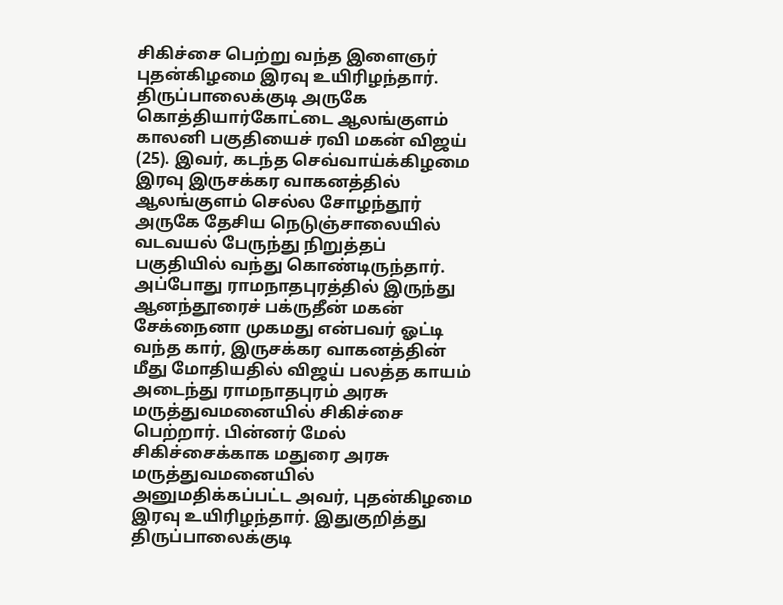சிகிச்சை பெற்று வந்த இளைஞர் புதன்கிழமை இரவு உயிரிழந்தார்.
திருப்பாலைக்குடி அருகே கொத்தியார்கோட்டை ஆலங்குளம் காலனி பகுதியைச் ரவி மகன் விஜய் (25). இவர், கடந்த செவ்வாய்க்கிழமை இரவு இருசக்கர வாகனத்தில் ஆலங்குளம் செல்ல சோழந்தூர் அருகே தேசிய நெடுஞ்சாலையில் வடவயல் பேருந்து நிறுத்தப் பகுதியில் வந்து கொண்டிருந்தார். அப்போது ராமநாதபுரத்தில் இருந்து ஆனந்தூரைச் பக்ருதீன் மகன் சேக்நைனா முகமது என்பவர் ஓட்டி வந்த கார், இருசக்கர வாகனத்தின் மீது மோதியதில் விஜய் பலத்த காயம் அடைந்து ராமநாதபுரம் அரசு மருத்துவமனையில் சிகிச்சை பெற்றார். பின்னர் மேல் சிகிச்சைக்காக மதுரை அரசு மருத்துவமனையில் அனுமதிக்கப்பட்ட அவர், புதன்கிழமை இரவு உயிரிழந்தார். இதுகுறித்து திருப்பாலைக்குடி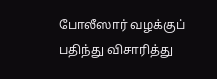போலீஸார் வழக்குப் பதிந்து விசாரித்து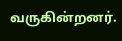வருகின்றனர்.